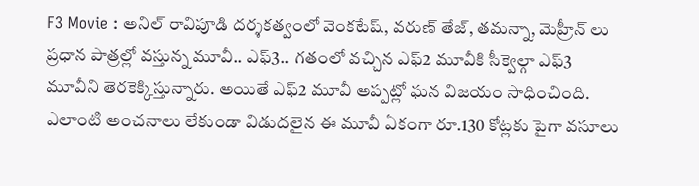F3 Movie : అనిల్ రావిపూడి దర్శకత్వంలో వెంకటేష్, వరుణ్ తేజ్, తమన్నా, మెహ్రీన్ లు ప్రధాన పాత్రల్లో వస్తున్న మూవీ.. ఎఫ్3.. గతంలో వచ్చిన ఎఫ్2 మూవీకి సీక్వెల్గా ఎఫ్3 మూవీని తెరకెక్కిస్తున్నారు. అయితే ఎఫ్2 మూవీ అప్పట్లో ఘన విజయం సాధించింది. ఎలాంటి అంచనాలు లేకుండా విడుదలైన ఈ మూవీ ఏకంగా రూ.130 కోట్లకు పైగా వసూలు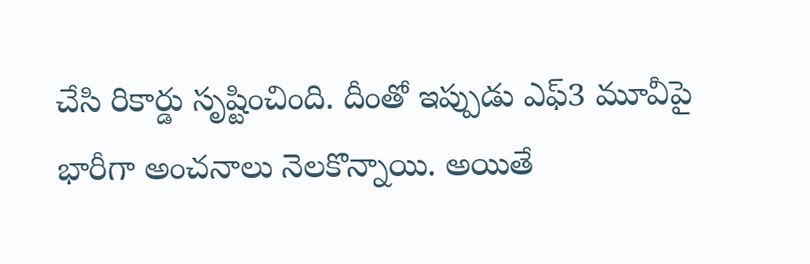చేసి రికార్డు సృష్టించింది. దీంతో ఇప్పుడు ఎఫ్3 మూవీపై భారీగా అంచనాలు నెలకొన్నాయి. అయితే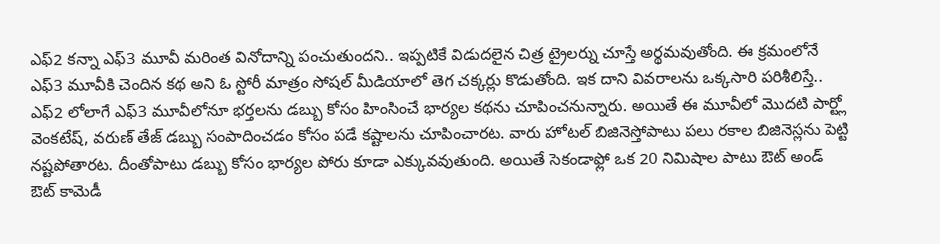ఎఫ్2 కన్నా ఎఫ్3 మూవీ మరింత వినోదాన్ని పంచుతుందని.. ఇప్పటికే విడుదలైన చిత్ర ట్రైలర్ను చూస్తే అర్థమవుతోంది. ఈ క్రమంలోనే ఎఫ్3 మూవీకి చెందిన కథ అని ఓ స్టోరీ మాత్రం సోషల్ మీడియాలో తెగ చక్కర్లు కొడుతోంది. ఇక దాని వివరాలను ఒక్కసారి పరిశీలిస్తే..
ఎఫ్2 లోలాగే ఎఫ్3 మూవీలోనూ భర్తలను డబ్బు కోసం హింసించే భార్యల కథను చూపించనున్నారు. అయితే ఈ మూవీలో మొదటి పార్ట్లో వెంకటేష్, వరుణ్ తేజ్ డబ్బు సంపాదించడం కోసం పడే కష్టాలను చూపించారట. వారు హోటల్ బిజినెస్తోపాటు పలు రకాల బిజినెస్లను పెట్టి నష్టపోతారట. దీంతోపాటు డబ్బు కోసం భార్యల పోరు కూడా ఎక్కువవుతుంది. అయితే సెకండాఫ్లో ఒక 20 నిమిషాల పాటు ఔట్ అండ్ ఔట్ కామెడీ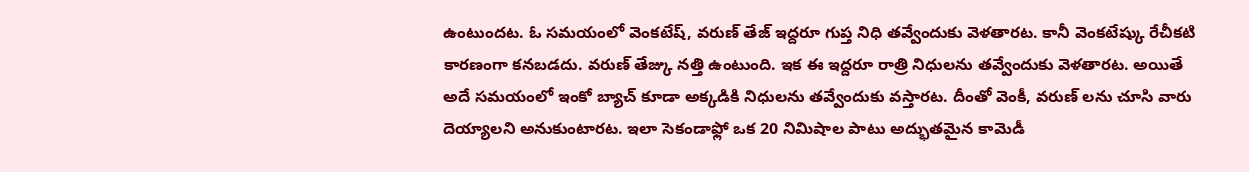ఉంటుందట. ఓ సమయంలో వెంకటేష్, వరుణ్ తేజ్ ఇద్దరూ గుప్త నిధి తవ్వేందుకు వెళతారట. కానీ వెంకటేష్కు రేచీకటి కారణంగా కనబడదు. వరుణ్ తేజ్కు నత్తి ఉంటుంది. ఇక ఈ ఇద్దరూ రాత్రి నిధులను తవ్వేందుకు వెళతారట. అయితే అదే సమయంలో ఇంకో బ్యాచ్ కూడా అక్కడికి నిధులను తవ్వేందుకు వస్తారట. దీంతో వెంకీ, వరుణ్ లను చూసి వారు దెయ్యాలని అనుకుంటారట. ఇలా సెకండాఫ్లో ఒక 20 నిమిషాల పాటు అద్భుతమైన కామెడీ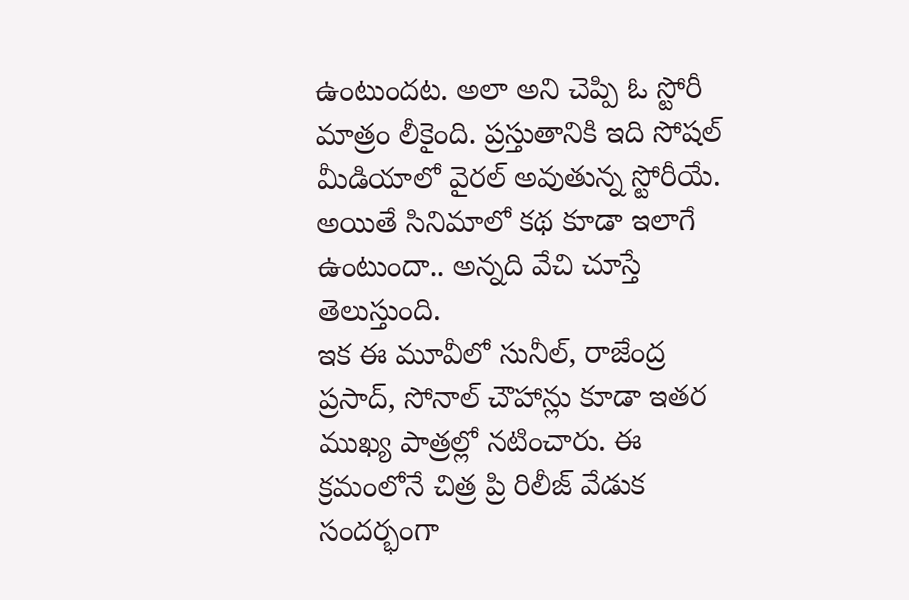ఉంటుందట. అలా అని చెప్పి ఓ స్టోరీ మాత్రం లీకైంది. ప్రస్తుతానికి ఇది సోషల్ మీడియాలో వైరల్ అవుతున్న స్టోరీయే. అయితే సినిమాలో కథ కూడా ఇలాగే ఉంటుందా.. అన్నది వేచి చూస్తే తెలుస్తుంది.
ఇక ఈ మూవీలో సునీల్, రాజేంద్ర ప్రసాద్, సోనాల్ చౌహాన్లు కూడా ఇతర ముఖ్య పాత్రల్లో నటించారు. ఈ క్రమంలోనే చిత్ర ప్రి రిలీజ్ వేడుక సందర్భంగా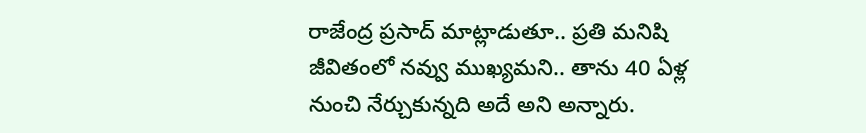రాజేంద్ర ప్రసాద్ మాట్లాడుతూ.. ప్రతి మనిషి జీవితంలో నవ్వు ముఖ్యమని.. తాను 40 ఏళ్ల నుంచి నేర్చుకున్నది అదే అని అన్నారు.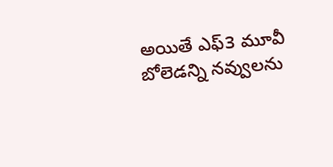అయితే ఎఫ్3 మూవీ బోలెడన్ని నవ్వులను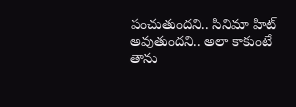పంచుతుందని.. సినిమా హిట్ అవుతుందని.. అలా కాకుంటే తాను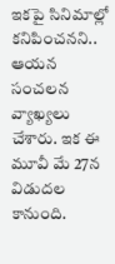ఇకపై సినిమాల్లో కనిపించనని.. ఆయన సంచలన వ్యాఖ్యలు చేశారు. ఇక ఈ మూవీ మే 27న విడుదల కానుంది.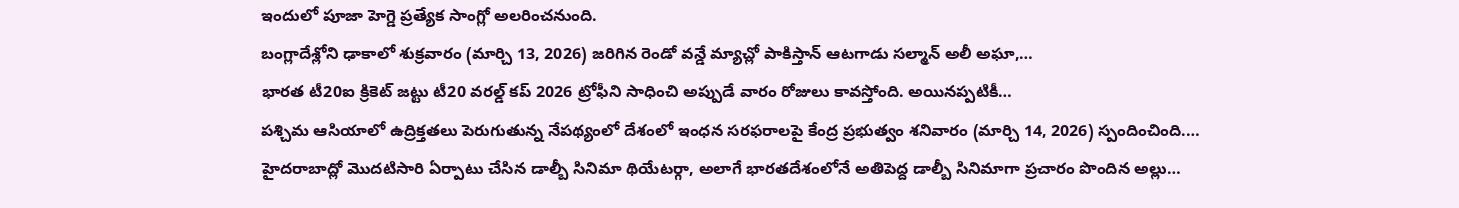ఇందులో పూజా హెగ్డె ప్రత్యేక సాంగ్లో అలరించనుంది.
బంగ్లాదేశ్లోని ఢాకాలో శుక్రవారం (మార్చి 13, 2026) జరిగిన రెండో వన్డే మ్యాచ్లో పాకిస్తాన్ ఆటగాడు సల్మాన్ అలీ అఘా,…
భారత టీ20ఐ క్రికెట్ జట్టు టీ20 వరల్డ్ కప్ 2026 ట్రోఫీని సాధించి అప్పుడే వారం రోజులు కావస్తోంది. అయినప్పటికీ…
పశ్చిమ ఆసియాలో ఉద్రిక్తతలు పెరుగుతున్న నేపథ్యంలో దేశంలో ఇంధన సరఫరాలపై కేంద్ర ప్రభుత్వం శనివారం (మార్చి 14, 2026) స్పందించింది.…
హైదరాబాద్లో మొదటిసారి ఏర్పాటు చేసిన డాల్బీ సినిమా థియేటర్గా, అలాగే భారతదేశంలోనే అతిపెద్ద డాల్బీ సినిమాగా ప్రచారం పొందిన అల్లు…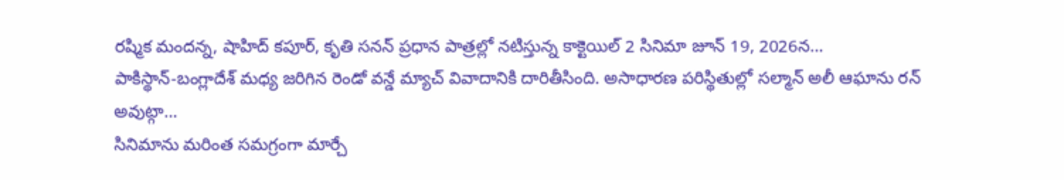రష్మిక మందన్న, షాహిద్ కపూర్, కృతి సనన్ ప్రధాన పాత్రల్లో నటిస్తున్న కాక్టెయిల్ 2 సినిమా జూన్ 19, 2026న…
పాకిస్థాన్-బంగ్లాదేశ్ మధ్య జరిగిన రెండో వన్డే మ్యాచ్ వివాదానికి దారితీసింది. అసాధారణ పరిస్థితుల్లో సల్మాన్ అలీ ఆఘాను రన్ అవుట్గా…
సినిమాను మరింత సమగ్రంగా మార్చే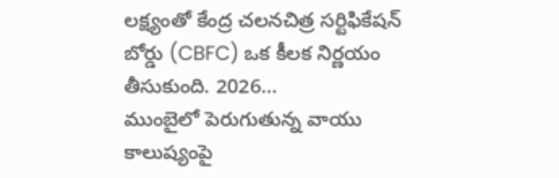లక్ష్యంతో కేంద్ర చలనచిత్ర సర్టిఫికేషన్ బోర్డు (CBFC) ఒక కీలక నిర్ణయం తీసుకుంది. 2026…
ముంబైలో పెరుగుతున్న వాయు కాలుష్యంపై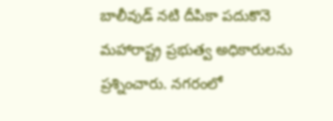బాలీవుడ్ నటి దీపికా పదుకొనె మహారాష్ట్ర ప్రభుత్వ అధికారులను ప్రశ్నించారు. నగరంలో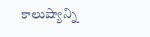కాలుష్యాన్ని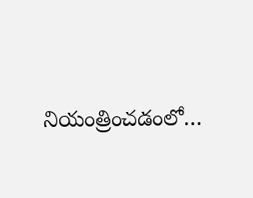నియంత్రించడంలో…